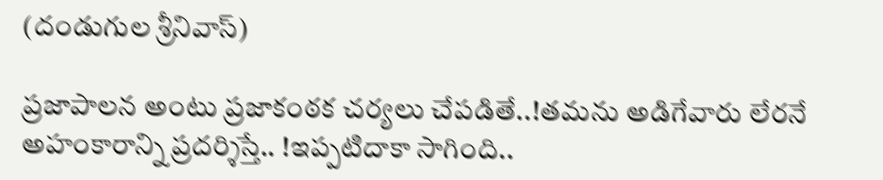(దండుగుల శ్రీ‌నివాస్‌)

ప్ర‌జాపాల‌న అంటు ప్ర‌జాకంఠక చ‌ర్య‌లు చేప‌డితే..!త‌మ‌ను అడిగేవారు లేర‌నే అహంకారాన్ని ప్ర‌ద‌ర్శిస్తే.. !ఇప్ప‌టిదాకా సాగింది..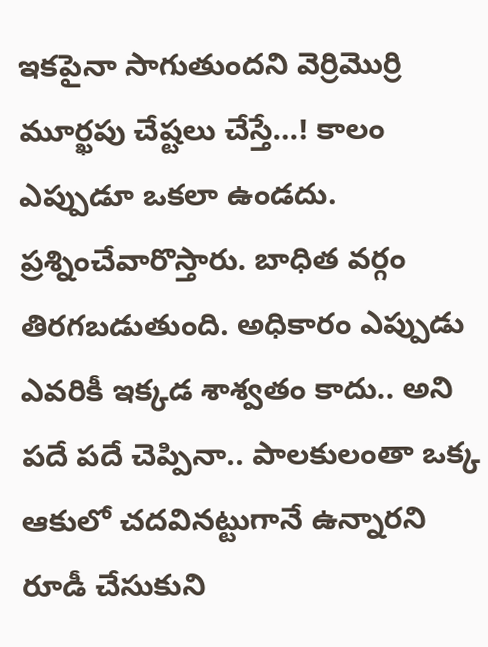ఇక‌పైనా సాగుతుంద‌ని వెర్రిమొర్రి మూర్ఖ‌పు చేష్ట‌లు చేస్తే…! కాలం ఎప్పుడూ ఒక‌లా ఉండ‌దు. ప్ర‌శ్నించేవారొస్తారు. బాధిత వర్గం తిర‌గ‌బ‌డుతుంది. అధికారం ఎప్పుడు ఎవ‌రికీ ఇక్క‌డ శాశ్వ‌తం కాదు.. అని ప‌దే ప‌దే చెప్పినా.. పాల‌కులంతా ఒక్క ఆకులో చ‌ద‌విన‌ట్టుగానే ఉన్నార‌ని రూడీ చేసుకుని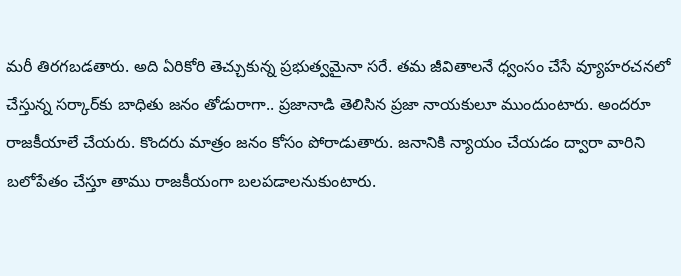మ‌రీ తిర‌గ‌బ‌డ‌తారు. అది ఏరికోరి తెచ్చుకున్న ప్ర‌భుత్వ‌మైనా స‌రే. త‌మ జీవితాల‌నే ధ్వంసం చేసే వ్యూహ‌ర‌చ‌న‌లో చేస్తున్న స‌ర్కార్‌కు బాధితు జ‌నం తోడురాగా.. ప్ర‌జానాడి తెలిసిన ప్ర‌జా నాయ‌కులూ ముందుంటారు. అంద‌రూ రాజ‌కీయాలే చేయ‌రు. కొంద‌రు మాత్రం జ‌నం కోసం పోరాడుతారు. జనానికి న్యాయం చేయ‌డం ద్వారా వారిని బ‌లోపేతం చేస్తూ తాము రాజ‌కీయంగా బ‌ల‌ప‌డాల‌నుకుంటారు.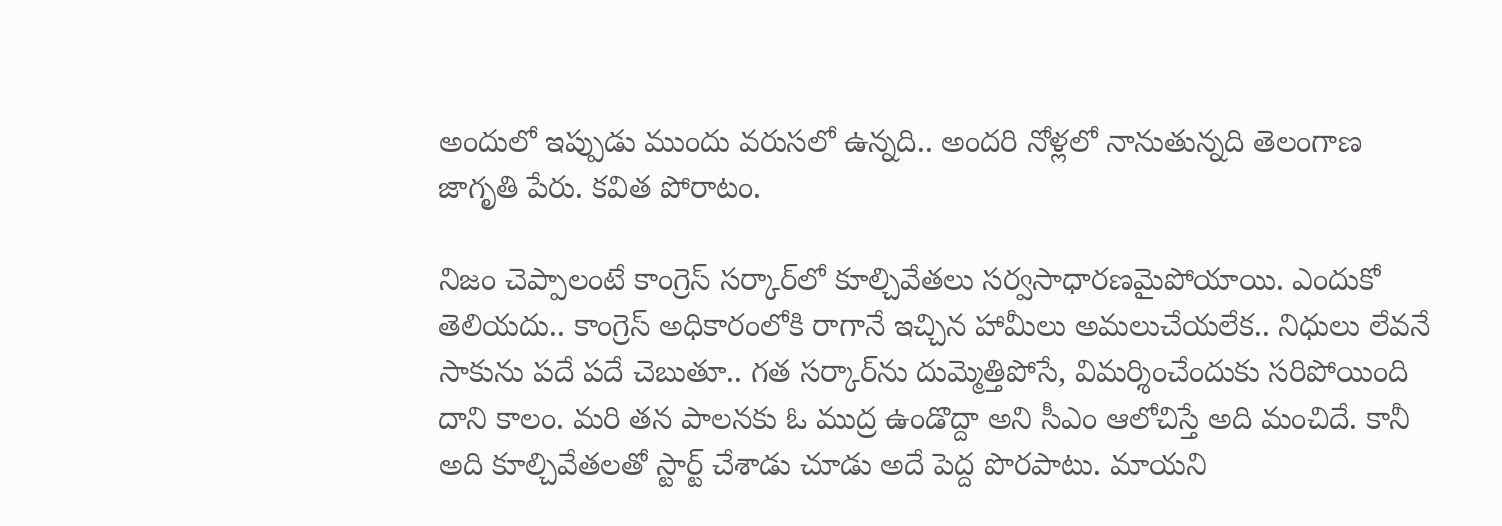అందులో ఇప్పుడు ముందు వ‌రుస‌లో ఉన్న‌ది.. అంద‌రి నోళ్ల‌లో నానుతున్న‌ది తెలంగాణ జాగృతి పేరు. క‌విత పోరాటం.

నిజం చెప్పాలంటే కాంగ్రెస్ స‌ర్కార్‌లో కూల్చివేత‌లు స‌ర్వ‌సాధార‌ణ‌మైపోయాయి. ఎందుకో తెలియ‌దు.. కాంగ్రెస్ అధికారంలోకి రాగానే ఇచ్చిన హామీలు అమ‌లుచేయ‌లేక‌.. నిధులు లేవ‌నే సాకును ప‌దే ప‌దే చెబుతూ.. గ‌త స‌ర్కార్‌ను దుమ్మెత్తిపోసే, విమ‌ర్శించేందుకు స‌రిపోయింది దాని కాలం. మ‌రి తన పాల‌న‌కు ఓ ముద్ర ఉండొద్దా అని సీఎం ఆలోచిస్తే అది మంచిదే. కానీ అది కూల్చివేత‌ల‌తో స్టార్ట్ చేశాడు చూడు అదే పెద్ద పొర‌పాటు. మాయ‌ని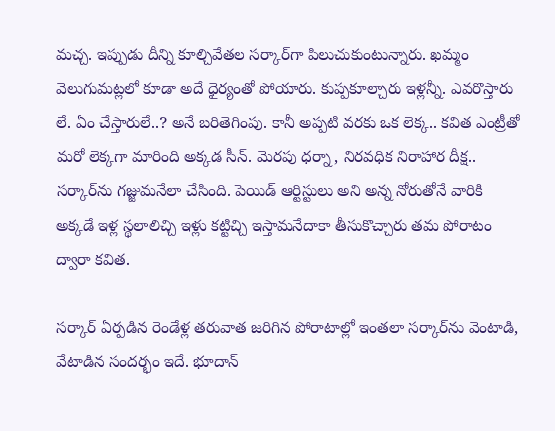మ‌చ్చ‌. ఇప్పుడు దీన్ని కూల్చివేత‌ల స‌ర్కార్‌గా పిలుచుకుంటున్నారు. ఖ‌మ్మం వెలుగుమ‌ట్ల‌లో కూడా అదే ధైర్యంతో పోయారు. కుప్ప‌కూల్చారు ఇళ్ల‌న్నీ. ఎవరొస్తారు లే. ఏం చేస్తారులే..? అనే బ‌రితెగింపు. కానీ అప్ప‌టి వ‌ర‌కు ఒక లెక్క‌.. క‌విత ఎంట్రీతో మ‌రో లెక్క‌గా మారింది అక్క‌డ సీన్‌. మెర‌పు ధ‌ర్నా, నిర‌వ‌ధిక నిరాహార దీక్ష‌.. స‌ర్కార్‌ను గజ్జుమ‌నేలా చేసింది. పెయిడ్ ఆర్టిస్టులు అని అన్న నోరుతోనే వారికి అక్క‌డే ఇళ్ల స్థ‌లాలిచ్చి ఇళ్లు క‌ట్టిచ్చి ఇస్తామ‌నేదాకా తీసుకొచ్చారు త‌మ పోరాటం ద్వారా క‌విత‌.

స‌ర్కార్ ఏర్ప‌డిన రెండేళ్ల త‌రువాత జ‌రిగిన పోరాటాల్లో ఇంత‌లా స‌ర్కార్‌ను వెంటాడి, వేటాడిన సంద‌ర్భం ఇదే. భూదాన్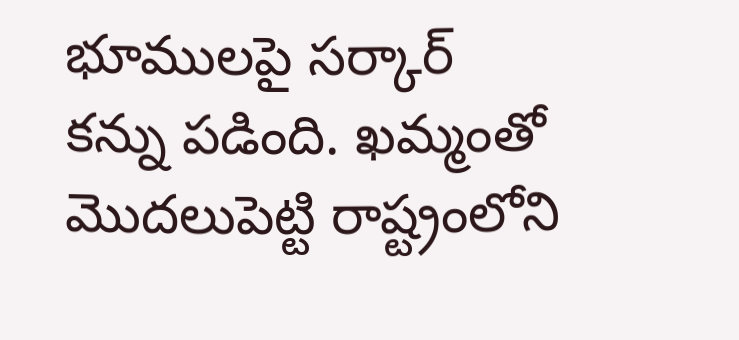భూముల‌పై స‌ర్కార్ క‌న్ను ప‌డింది. ఖ‌మ్మంతో మొద‌లుపెట్టి రాష్ట్రంలోని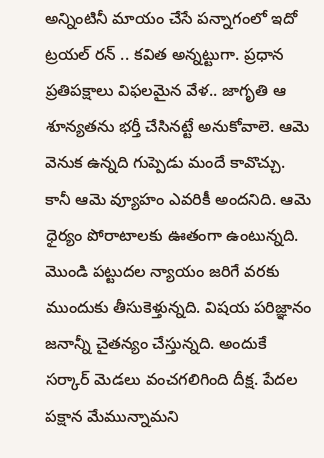అన్నింటినీ మాయం చేసే ప‌న్నాగంలో ఇదో ట్ర‌య‌ల్ ర‌న్ .. క‌విత అన్న‌ట్టుగా. ప్ర‌ధాన ప్ర‌తిప‌క్షాలు విఫ‌ల‌మైన వేళ‌.. జాగృతి ఆ శూన్య‌త‌ను భ‌ర్తీ చేసిన‌ట్టే అనుకోవాలె. ఆమె వెనుక ఉన్న‌ది గుప్పెడు మందే కావొచ్చు. కానీ ఆమె వ్యూహం ఎవ‌రికీ అంద‌నిది. ఆమె ధైర్యం పోరాటాల‌కు ఊతంగా ఉంటున్న‌ది. మొండి ప‌ట్టుద‌ల న్యాయం జ‌రిగే వ‌ర‌కు ముందుకు తీసుకెళ్తున్న‌ది. విష‌య ప‌రిజ్ఞానం జనాన్నీ చైత‌న్యం చేస్తున్న‌ది. అందుకే స‌ర్కార్ మెడ‌లు వంచ‌గ‌లిగింది దీక్ష‌. పేద‌ల ప‌క్షాన మేమున్నామ‌ని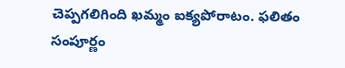చెప్ప‌గ‌లిగింది ఖ‌మ్మం ఐక్య‌పోరాటం. ఫ‌లితం సంపూర్ణం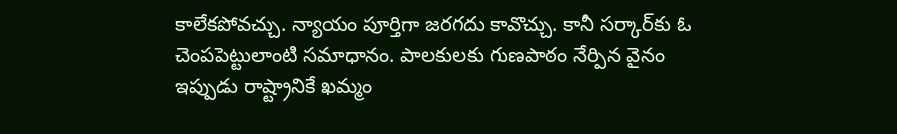కాలేక‌పోవ‌చ్చు. న్యాయం పూర్తిగా జ‌ర‌గ‌దు కావొచ్చు. కానీ స‌ర్కార్‌కు ఓ చెంపపెట్టులాంటి స‌మాధానం. పాల‌కుల‌కు గుణ‌పాఠం నేర్పిన వైనం ఇప్పుడు రాష్ట్రానికే ఖ‌మ్మం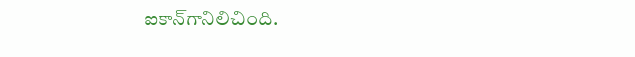ఐకాన్‌గానిలిచింది.